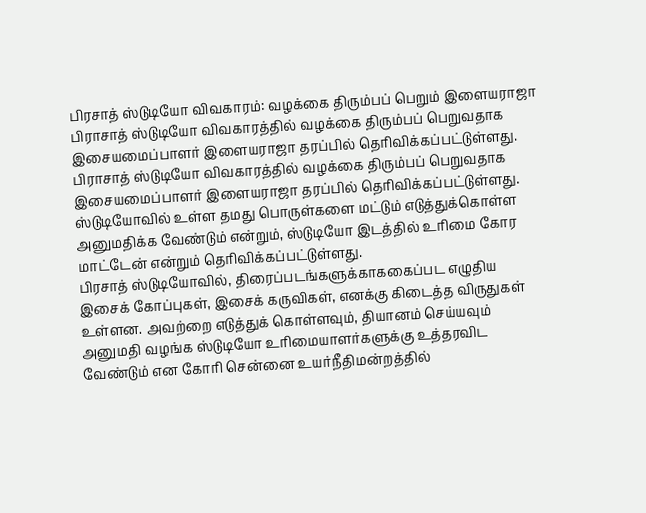பிரசாத் ஸ்டுடியோ விவகாரம்: வழக்கை திரும்பப் பெறும் இளையராஜா
பிராசாத் ஸ்டுடியோ விவகாரத்தில் வழக்கை திரும்பப் பெறுவதாக இசையமைப்பாளர் இளையராஜா தரப்பில் தெரிவிக்கப்பட்டுள்ளது.
பிராசாத் ஸ்டுடியோ விவகாரத்தில் வழக்கை திரும்பப் பெறுவதாக இசையமைப்பாளர் இளையராஜா தரப்பில் தெரிவிக்கப்பட்டுள்ளது.
ஸ்டுடியோவில் உள்ள தமது பொருள்களை மட்டும் எடுத்துக்கொள்ள அனுமதிக்க வேண்டும் என்றும், ஸ்டுடியோ இடத்தில் உரிமை கோர மாட்டேன் என்றும் தெரிவிக்கப்பட்டுள்ளது.
பிரசாத் ஸ்டுடியோவில், திரைப்படங்களுக்காககைப்பட எழுதிய இசைக் கோப்புகள், இசைக் கருவிகள், எனக்கு கிடைத்த விருதுகள் உள்ளன. அவற்றை எடுத்துக் கொள்ளவும், தியானம் செய்யவும் அனுமதி வழங்க ஸ்டுடியோ உரிமையாளர்களுக்கு உத்தரவிட வேண்டும் என கோரி சென்னை உயர்நீதிமன்றத்தில்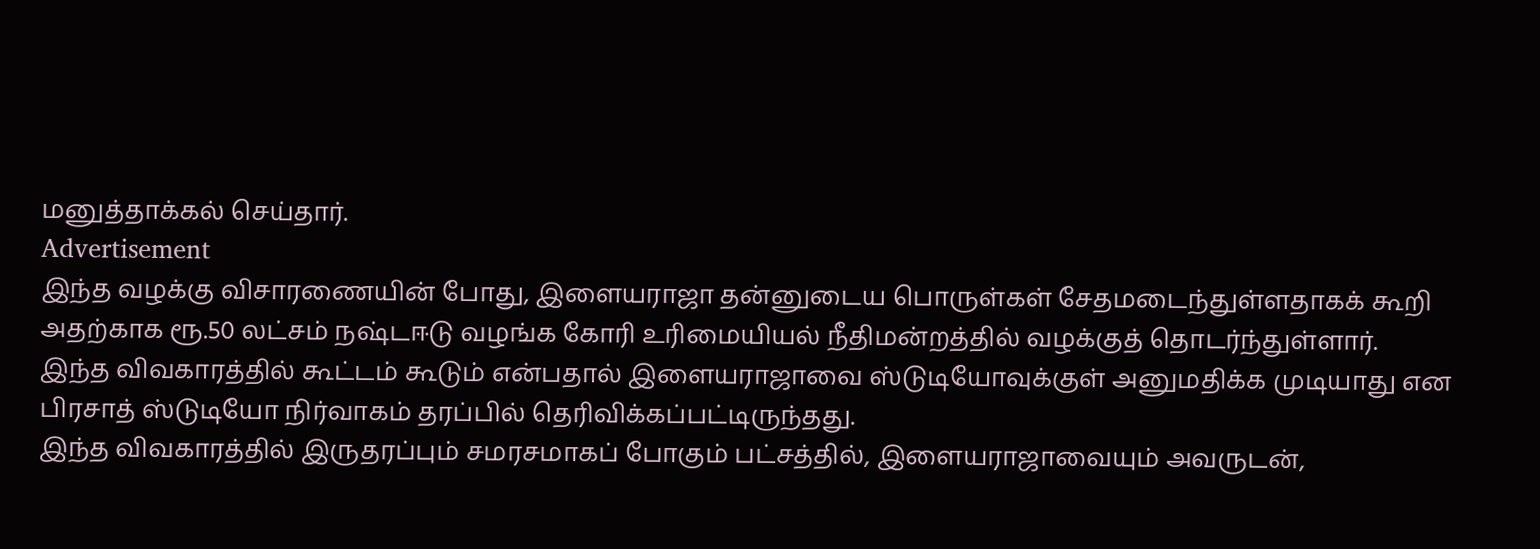மனுத்தாக்கல் செய்தார்.
Advertisement
இந்த வழக்கு விசாரணையின் போது, இளையராஜா தன்னுடைய பொருள்கள் சேதமடைந்துள்ளதாகக் கூறி அதற்காக ரூ.50 லட்சம் நஷ்டஈடு வழங்க கோரி உரிமையியல் நீதிமன்றத்தில் வழக்குத் தொடர்ந்துள்ளார்.
இந்த விவகாரத்தில் கூட்டம் கூடும் என்பதால் இளையராஜாவை ஸ்டுடியோவுக்குள் அனுமதிக்க முடியாது என பிரசாத் ஸ்டுடியோ நிர்வாகம் தரப்பில் தெரிவிக்கப்பட்டிருந்தது.
இந்த விவகாரத்தில் இருதரப்பும் சமரசமாகப் போகும் பட்சத்தில், இளையராஜாவையும் அவருடன்,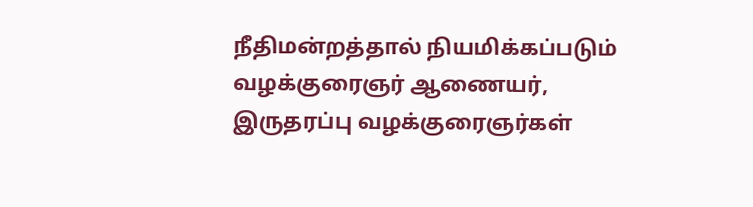நீதிமன்றத்தால் நியமிக்கப்படும் வழக்குரைஞர் ஆணையர், இருதரப்பு வழக்குரைஞர்கள்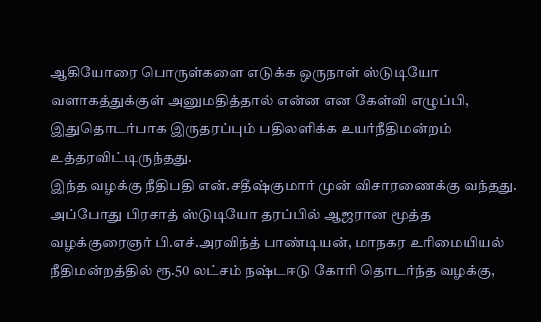ஆகியோரை பொருள்களை எடுக்க ஒருநாள் ஸ்டுடியோ வளாகத்துக்குள் அனுமதித்தால் என்ன என கேள்வி எழுப்பி, இதுதொடர்பாக இருதரப்பும் பதிலளிக்க உயர்நீதிமன்றம் உத்தரவிட்டிருந்தது.
இந்த வழக்கு நீதிபதி என்.சதீஷ்குமார் முன் விசாரணைக்கு வந்தது. அப்போது பிரசாத் ஸ்டுடியோ தரப்பில் ஆஜரான மூத்த வழக்குரைஞர் பி.எச்.அரவிந்த் பாண்டியன், மாநகர உரிமையியல் நீதிமன்றத்தில் ரூ.50 லட்சம் நஷ்டஈடு கோரி தொடர்ந்த வழக்கு,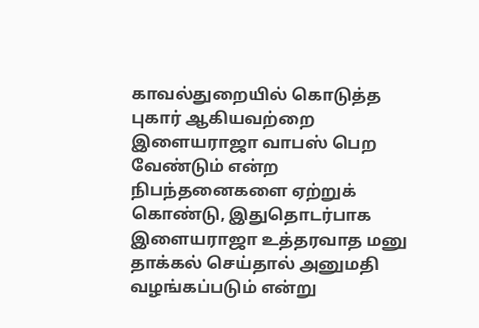காவல்துறையில் கொடுத்த புகார் ஆகியவற்றை இளையராஜா வாபஸ் பெற வேண்டும் என்ற நிபந்தனைகளை ஏற்றுக் கொண்டு, இதுதொடர்பாக இளையராஜா உத்தரவாத மனு தாக்கல் செய்தால் அனுமதி வழங்கப்படும் என்று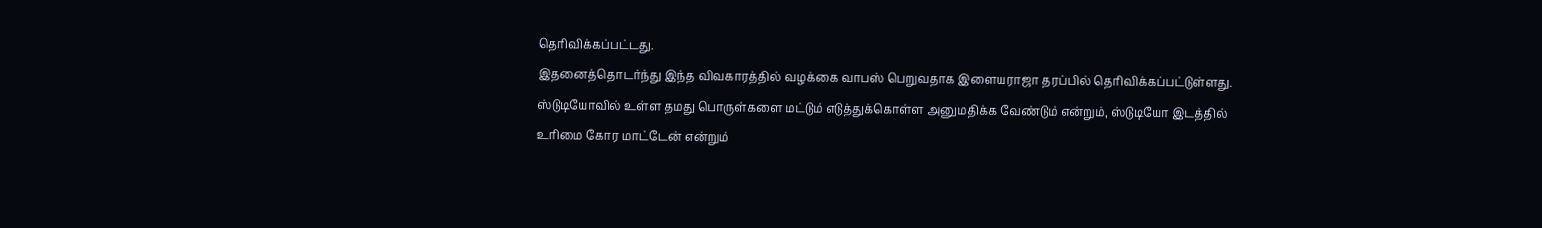தெரிவிக்கப்பட்டது.
இதனைத்தொடர்ந்து இந்த விவகாரத்தில் வழக்கை வாபஸ் பெறுவதாக இளையராஜா தரப்பில் தெரிவிக்கப்பட்டுள்ளது.
ஸ்டுடியோவில் உள்ள தமது பொருள்களை மட்டும் எடுத்துக்கொள்ள அனுமதிக்க வேண்டும் என்றும், ஸ்டுடியோ இடத்தில் உரிமை கோர மாட்டேன் என்றும்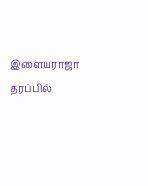இளையராஜா தரப்பில்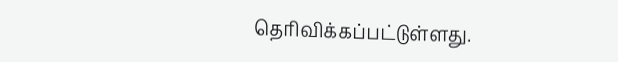தெரிவிக்கப்பட்டுள்ளது.